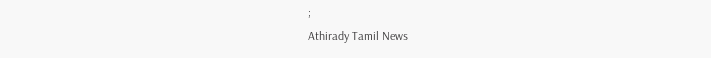;
Athirady Tamil News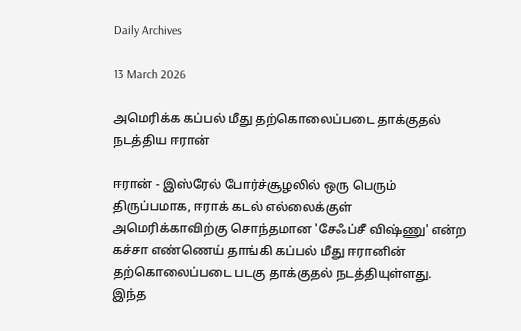Daily Archives

13 March 2026

அமெரிக்க கப்பல் மீது தற்கொலைப்படை தாக்குதல் நடத்திய ஈரான்

ஈரான் - இஸ்ரேல் போர்ச்சூழலில் ஒரு பெரும் திருப்பமாக, ஈராக் கடல் எல்லைக்குள் அமெரிக்காவிற்கு சொந்தமான 'சேஃப்சீ விஷ்ணு' என்ற கச்சா எண்ணெய் தாங்கி கப்பல் மீது ஈரானின் தற்கொலைப்படை படகு தாக்குதல் நடத்தியுள்ளது. இந்த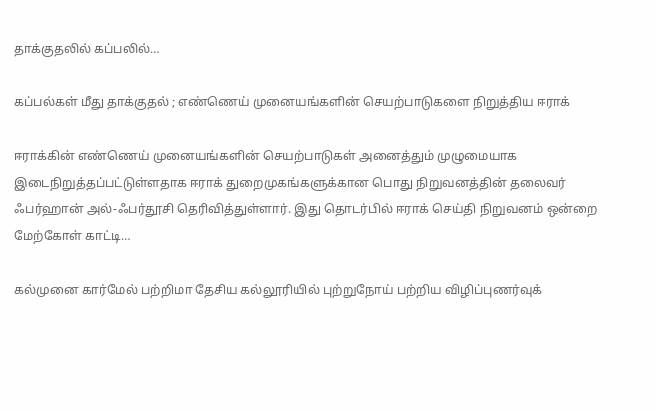தாக்குதலில் கப்பலில்…

கப்பல்கள் மீது தாக்குதல் ; எண்ணெய் முனையங்களின் செயற்பாடுகளை நிறுத்திய ஈராக்

ஈராக்கின் எண்ணெய் முனையங்களின் செயற்பாடுகள் அனைத்தும் முழுமையாக இடைநிறுத்தப்பட்டுள்ளதாக ஈராக் துறைமுகங்களுக்கான பொது நிறுவனத்தின் தலைவர் ஃபர்ஹான் அல்-ஃபர்தூசி தெரிவித்துள்ளார். இது தொடர்பில் ஈராக் செய்தி நிறுவனம் ஒன்றை மேற்கோள் காட்டி…

கல்முனை கார்மேல் பற்றிமா தேசிய கல்லூரியில் புற்றுநோய் பற்றிய விழிப்புணர்வுக்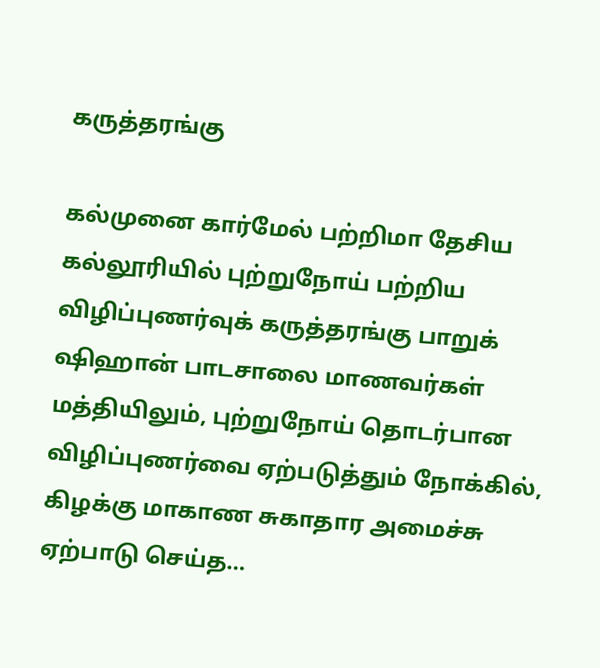கருத்தரங்கு

கல்முனை கார்மேல் பற்றிமா தேசிய கல்லூரியில் புற்றுநோய் பற்றிய விழிப்புணர்வுக் கருத்தரங்கு பாறுக் ஷிஹான் பாடசாலை மாணவர்கள் மத்தியிலும், புற்றுநோய் தொடர்பான விழிப்புணர்வை ஏற்படுத்தும் நோக்கில், கிழக்கு மாகாண சுகாதார அமைச்சு ஏற்பாடு செய்த…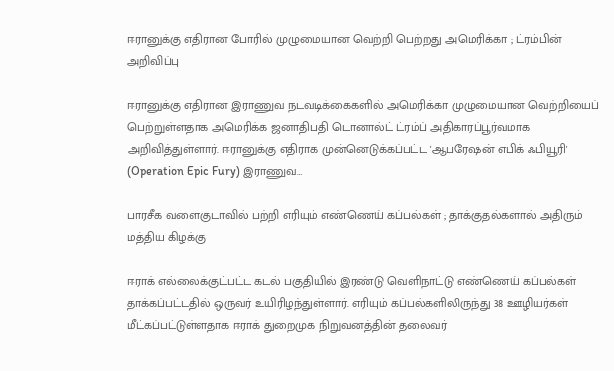ஈரானுக்கு எதிரான போரில் முழுமையான வெற்றி பெற்றது அமெரிக்கா ; ட்ரம்பின் அறிவிப்பு

ஈரானுக்கு எதிரான இராணுவ நடவடிக்கைகளில் அமெரிக்கா முழுமையான வெற்றியைப் பெற்றுள்ளதாக அமெரிக்க ஜனாதிபதி டொனால்ட் ட்ரம்ப் அதிகாரப்பூர்வமாக அறிவித்துள்ளார். ஈரானுக்கு எதிராக முன்னெடுக்கப்பட்ட 'ஆபரேஷன் எபிக் ஃபியூரி' (Operation Epic Fury) இராணுவ…

பாரசீக வளைகுடாவில் பற்றி எரியும் எண்ணெய் கப்பல்கள் ; தாக்குதல்களால் அதிரும் மத்திய கிழக்கு

ஈராக் எல்லைக்குட்பட்ட கடல் பகுதியில் இரண்டு வெளிநாட்டு எண்ணெய் கப்பல்கள் தாக்கப்பட்டதில் ஒருவர் உயிரிழந்துள்ளார். எரியும் கப்பல்களிலிருந்து 38 ஊழியர்கள் மீட்கப்பட்டுள்ளதாக ஈராக் துறைமுக நிறுவனத்தின் தலைவர்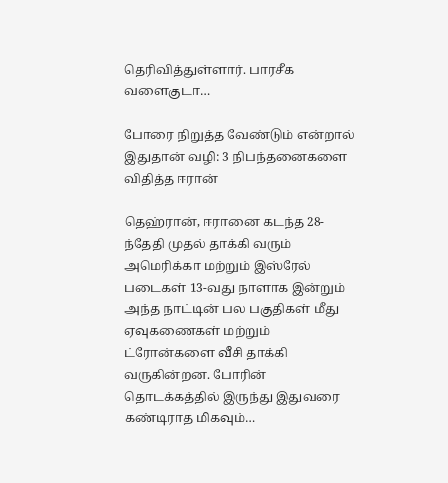தெரிவித்துள்ளார். பாரசீக வளைகுடா…

போரை நிறுத்த வேண்டும் என்றால் இதுதான் வழி: 3 நிபந்தனைகளை விதித்த ஈரான்

தெஹ்ரான், ஈரானை கடந்த 28-ந்தேதி முதல் தாக்கி வரும் அமெரிக்கா மற்றும் இஸ்ரேல் படைகள் 13-வது நாளாக இன்றும் அந்த நாட்டின் பல பகுதிகள் மீது ஏவுகணைகள் மற்றும் ட்ரோன்களை வீசி தாக்கி வருகின்றன. போரின் தொடக்கத்தில் இருந்து இதுவரை கண்டிராத மிகவும்…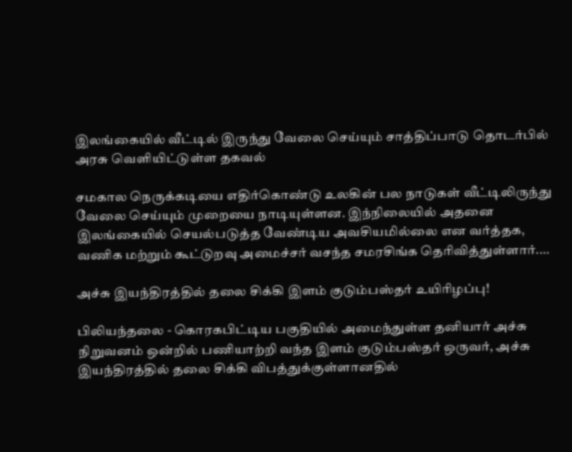இலங்கையில் வீட்டில் இருந்து வேலை செய்யும் சாத்திப்பாடு தொடர்பில் அரசு வெளியிட்டுள்ள தகவல்

சமகால நெருக்கடியை எதிர்கொண்டு உலகின் பல நாடுகள் வீட்டிலிருந்து வேலை செய்யும் முறையை நாடியுள்ளன. இந்நிலையில் அதனை இலங்கையில் செயல்படுத்த வேண்டிய அவசியமில்லை என வர்த்தக, வணிக மற்றும் கூட்டுறவு அமைச்சர் வசந்த சமரசிங்க தெரிவித்துள்ளார்.…

அச்சு இயந்திரத்தில் தலை சிக்கி இளம் குடும்பஸ்தர் உயிரிழப்பு!

பிலியந்தலை - கொரகபிட்டிய பகுதியில் அமைந்துள்ள தனியார் அச்சு நிறுவனம் ஒன்றில் பணியாற்றி வந்த இளம் குடும்பஸ்தர் ஒருவர், அச்சு இயந்திரத்தில் தலை சிக்கி விபத்துக்குள்ளானதில்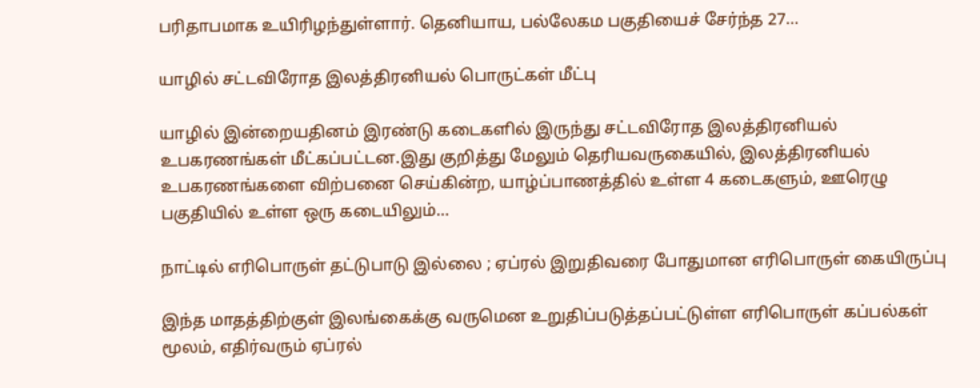பரிதாபமாக உயிரிழந்துள்ளார். தெனியாய, பல்லேகம பகுதியைச் சேர்ந்த 27…

யாழில் சட்டவிரோத இலத்திரனியல் பொருட்கள் மீட்பு

யாழில் இன்றையதினம் இரண்டு கடைகளில் இருந்து சட்டவிரோத இலத்திரனியல் உபகரணங்கள் மீட்கப்பட்டன.இது குறித்து மேலும் தெரியவருகையில், இலத்திரனியல் உபகரணங்களை விற்பனை செய்கின்ற, யாழ்ப்பாணத்தில் உள்ள 4 கடைகளும், ஊரெழு பகுதியில் உள்ள ஒரு கடையிலும்…

நாட்டில் எரிபொருள் தட்டுபாடு இல்லை ; ஏப்ரல் இறுதிவரை போதுமான எரிபொருள் கையிருப்பு

இந்த மாதத்திற்குள் இலங்கைக்கு வருமென உறுதிப்படுத்தப்பட்டுள்ள எரிபொருள் கப்பல்கள் மூலம், எதிர்வரும் ஏப்ரல்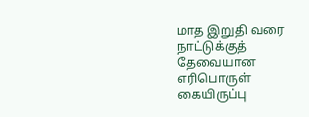மாத இறுதி வரை நாட்டுக்குத் தேவையான எரிபொருள் கையிருப்பு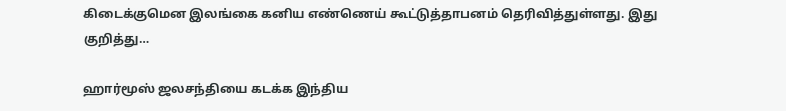கிடைக்குமென இலங்கை கனிய எண்ணெய் கூட்டுத்தாபனம் தெரிவித்துள்ளது. இது குறித்து…

ஹார்மூஸ் ஜலசந்தியை கடக்க இந்திய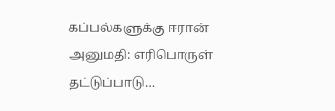கப்பல்களுக்கு ஈரான் அனுமதி: எரிபொருள் தட்டுப்பாடு…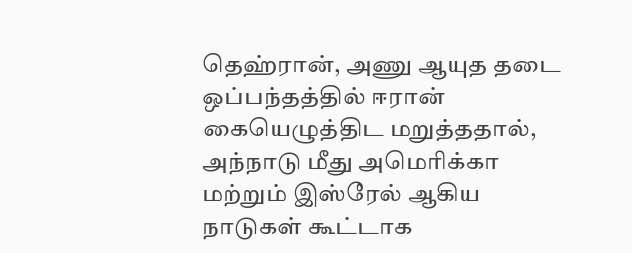தெஹ்ரான், அணு ஆயுத தடை ஒப்பந்தத்தில் ஈரான் கையெழுத்திட மறுத்ததால், அந்நாடு மீது அமெரிக்கா மற்றும் இஸ்ரேல் ஆகிய நாடுகள் கூட்டாக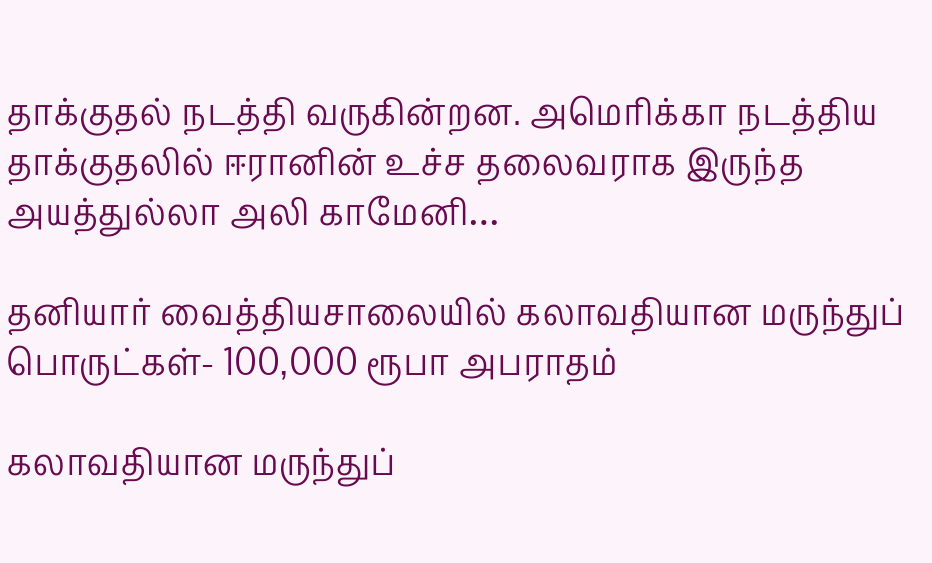தாக்குதல் நடத்தி வருகின்றன. அமெரிக்கா நடத்திய தாக்குதலில் ஈரானின் உச்ச தலைவராக இருந்த அயத்துல்லா அலி காமேனி…

தனியார் வைத்தியசாலையில் கலாவதியான மருந்துப் பொருட்கள்- 100,000 ரூபா அபராதம்

கலாவதியான மருந்துப்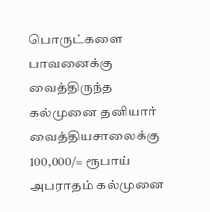பொருட்களை பாவனைக்கு வைத்திருந்த கல்முனை தனியார் வைத்தியசாலைக்கு 100,000/= ரூபாய் அபராதம் கல்முனை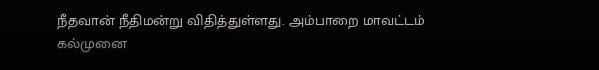நீதவான் நீதிமன்று விதித்துள்ளது. அம்பாறை மாவட்டம் கல்முனை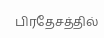பிரதேசத்தில்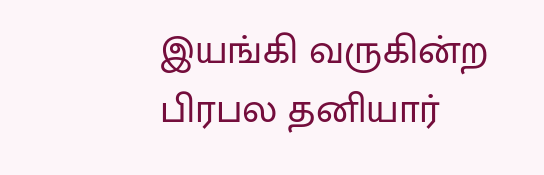இயங்கி வருகின்ற பிரபல தனியார்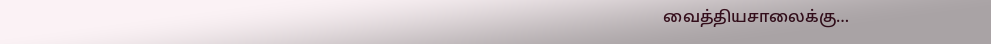வைத்தியசாலைக்கு…